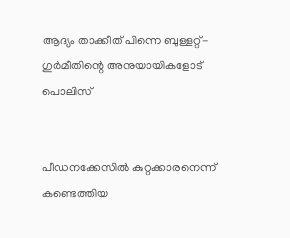ആദ്യം താക്കീത് പിന്നെ ബുള്ളറ്റ്- ഗുര്‍മീതിന്റെ അനുയായികളോട് പൊലിസ്


പീഡനക്കേസില്‍ കുറ്റക്കാരനെന്ന് കണ്ടെത്തിയ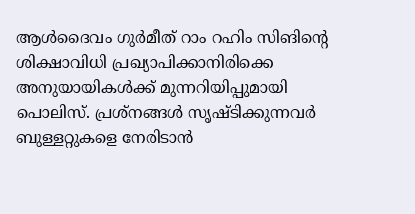ആള്‍ദൈവം ഗുര്‍മീത് റാം റഹിം സിങിന്റെ ശിക്ഷാവിധി പ്രഖ്യാപിക്കാനിരിക്കെ അനുയായികള്‍ക്ക് മുന്നറിയിപ്പുമായി പൊലിസ്. പ്രശ്‌നങ്ങള്‍ സൃഷ്ടിക്കുന്നവര്‍ ബുള്ളറ്റുകളെ നേരിടാന്‍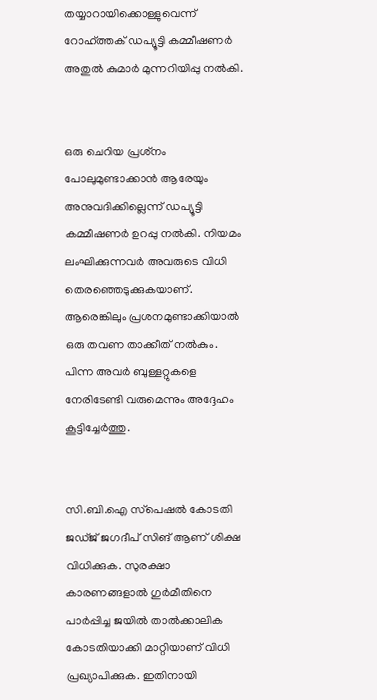തയ്യാറായിക്കൊള്ളുവെന്ന് റോഹ്ത്തക് ഡപ്യൂട്ടി കമ്മീഷണര്‍ അതുല്‍ കുമാര്‍ മുന്നറിയിപ്പു നല്‍കി.


ഒരു ചെറിയ പ്രശ്‌നം പോലുമുണ്ടാക്കാന്‍ ആരേയും അനുവദിക്കില്ലെന്ന് ഡപ്യൂട്ടി കമ്മീഷണര്‍ ഉറപ്പു നല്‍കി. നിയമം ലംഘിക്കുന്നവര്‍ അവരുടെ വിധി തെരഞ്ഞെടുക്കുകയാണ്. ആരെങ്കിലും പ്രശനമുണ്ടാക്കിയാല്‍ ഒരു തവണ താക്കീത് നല്‍കും. പിന്ന അവര്‍ ബുള്ളറ്റുകളെ നേരിടേണ്ടി വരുമെന്നും അദ്ദേഹം കൂട്ടിച്ചേര്‍ത്തു.


സി.ബി.ഐ സ്‌പെഷല്‍ കോടതി ജഡ്ജ് ജഗദീപ് സിങ് ആണ് ശിക്ഷ വിധിക്കുക. സുരക്ഷാ കാരണങ്ങളാല്‍ ഗുര്‍മീതിനെ പാര്‍പ്പിച്ച ജയില്‍ താല്‍ക്കാലിക കോടതിയാക്കി മാറ്റിയാണ് വിധി പ്രഖ്യാപിക്കുക. ഇതിനായി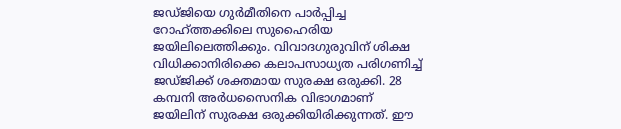ജഡ്ജിയെ ഗുര്‍മീതിനെ പാര്‍പ്പിച്ച റോഹ്ത്തക്കിലെ സുഹൈരിയ ജയിലിലെത്തിക്കും. വിവാദഗുരുവിന് ശിക്ഷ വിധിക്കാനിരിക്കെ കലാപസാധ്യത പരിഗണിച്ച് ജഡ്ജിക്ക് ശക്തമായ സുരക്ഷ ഒരുക്കി. 28 കമ്പനി അര്‍ധസൈനിക വിഭാഗമാണ് ജയിലിന് സുരക്ഷ ഒരുക്കിയിരിക്കുന്നത്. ഈ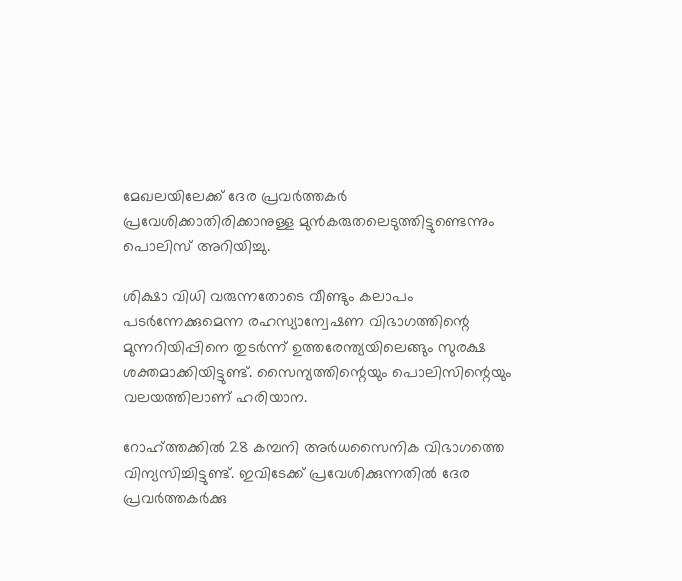മേഖലയിലേക്ക് ദേര പ്രവര്‍ത്തകര്‍ പ്രവേശിക്കാതിരിക്കാനുള്ള മുന്‍കരുതലെടുത്തിട്ടുണ്ടെന്നും പൊലിസ് അറിയിച്ചു.

ശിക്ഷാ വിധി വരുന്നതോടെ വീണ്ടും കലാപം പടര്‍ന്നേക്കുമെന്ന രഹസ്യാന്വേഷണ വിഭാഗത്തിന്റെ മുന്നറിയിപ്പിനെ തുടര്‍ന്ന് ഉത്തരേന്ത്യയിലെങ്ങും സുരക്ഷ ശക്തമാക്കിയിട്ടുണ്ട്. സൈന്യത്തിന്റെയും പൊലിസിന്റെയും വലയത്തിലാണ് ഹരിയാന.

റോഹ്ത്തക്കില്‍ 28 കമ്പനി അര്‍ധസൈനിക വിഭാഗത്തെ വിന്യസിച്ചിട്ടുണ്ട്. ഇവിടേക്ക് പ്രവേശിക്കുന്നതില്‍ ദേര പ്രവര്‍ത്തകര്‍ക്കു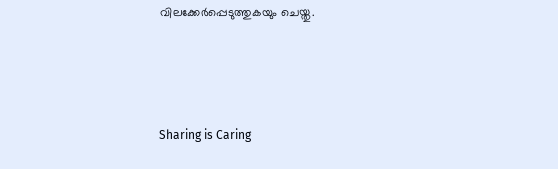വിലക്കേര്‍പ്പെടുത്തുകയും ചെയ്തു.



Sharing is Caring